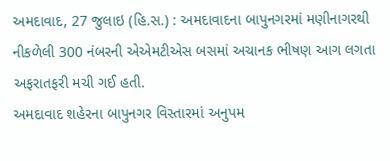અમદાવાદ, 27 જુલાઇ (હિ.સ.) : અમદાવાદના બાપુનગરમાં મણીનાગરથી નીકળેલી 300 નંબરની એએમટીએસ બસમાં અચાનક ભીષણ આગ લગતા અફરાતફરી મચી ગઈ હતી.
અમદાવાદ શહેરના બાપુનગર વિસ્તારમાં અનુપમ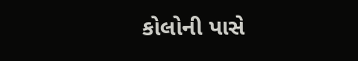કોલોની પાસે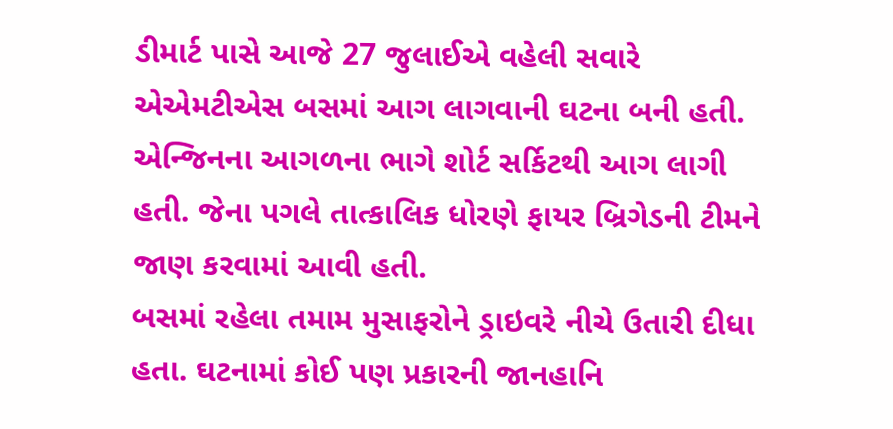ડીમાર્ટ પાસે આજે 27 જુલાઈએ વહેલી સવારે એએમટીએસ બસમાં આગ લાગવાની ઘટના બની હતી.
એન્જિનના આગળના ભાગે શોર્ટ સર્કિટથી આગ લાગી હતી. જેના પગલે તાત્કાલિક ધોરણે ફાયર બ્રિગેડની ટીમને જાણ કરવામાં આવી હતી.
બસમાં રહેલા તમામ મુસાફરોને ડ્રાઇવરે નીચે ઉતારી દીધા હતા. ઘટનામાં કોઈ પણ પ્રકારની જાનહાનિ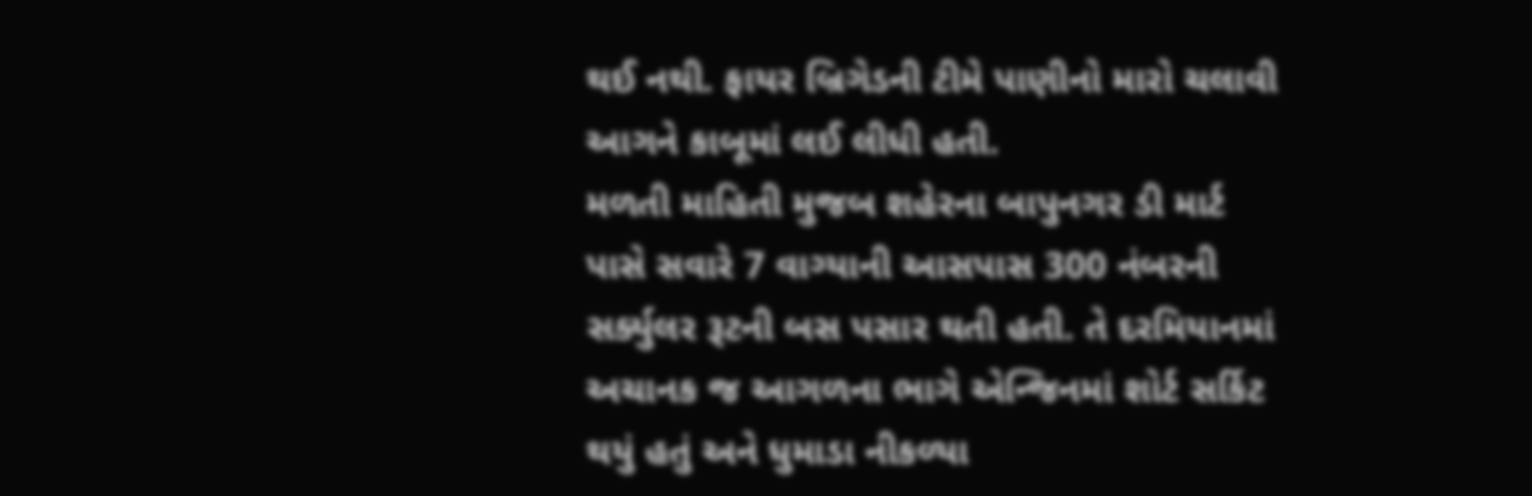થઈ નથી. ફાયર બ્રિગેડની ટીમે પાણીનો મારો ચલાવી આગને કાબૂમાં લઈ લીધી હતી.
મળતી માહિતી મુજબ શહેરના બાપુનગર ડી માર્ટ પાસે સવારે 7 વાગ્યાની આસપાસ 300 નંબરની સર્ક્યુલર રૂટની બસ પસાર થતી હતી. તે દરમિયાનમાં અચાનક જ આગળના ભાગે એન્જિનમાં શોર્ટ સર્કિટ થયું હતું અને ધુમાડા નીકળ્યા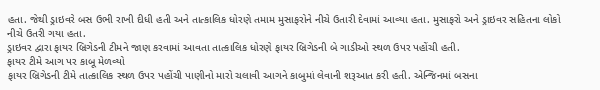હતા. જેથી ડ્રાઇવરે બસ ઉભી રાખી દીધી હતી અને તાત્કાલિક ધોરણે તમામ મુસાફરોને નીચે ઉતારી દેવામાં આવ્યા હતા. મુસાફરો અને ડ્રાઇવર સહિતના લોકો નીચે ઉતરી ગયા હતા.
ડ્રાઇવર દ્વારા ફાયર બ્રિગેડની ટીમને જાણ કરવામાં આવતા તાત્કાલિક ધોરણે ફાયર બ્રિગેડની બે ગાડીઓ સ્થળ ઉપર પહોંચી હતી.
ફાયર ટીમે આગ પર કાબૂ મેળવ્યો
ફાયર બ્રિગેડની ટીમે તાત્કાલિક સ્થળ ઉપર પહોંચી પાણીનો મારો ચલાવી આગને કાબુમાં લેવાની શરૂઆત કરી હતી. એન્જિનમાં બસના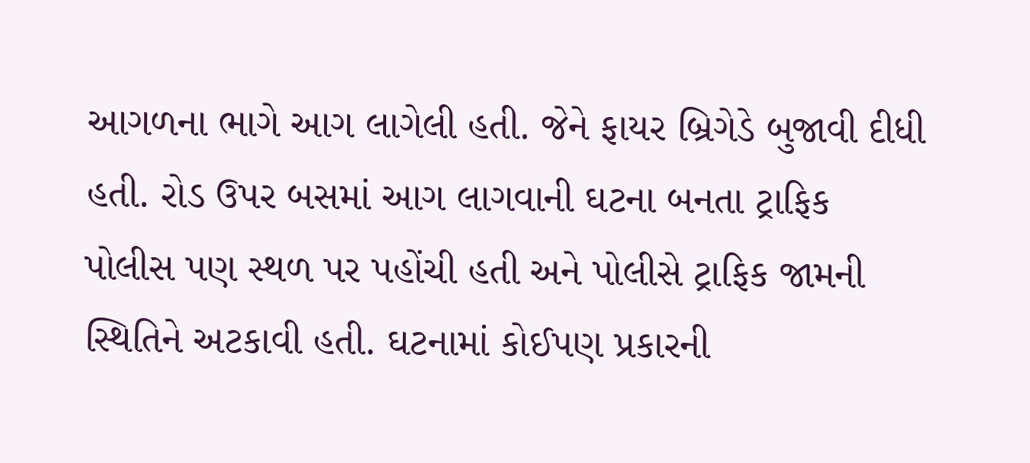આગળના ભાગે આગ લાગેલી હતી. જેને ફાયર બ્રિગેડે બુજાવી દીધી હતી. રોડ ઉપર બસમાં આગ લાગવાની ઘટના બનતા ટ્રાફિક પોલીસ પણ સ્થળ પર પહોંચી હતી અને પોલીસે ટ્રાફિક જામની સ્થિતિને અટકાવી હતી. ઘટનામાં કોઈપણ પ્રકારની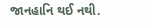જાનહાનિ થઈ નથી.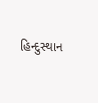હિન્દુસ્થાન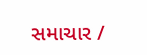સમાચાર /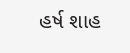હર્ષ શાહ